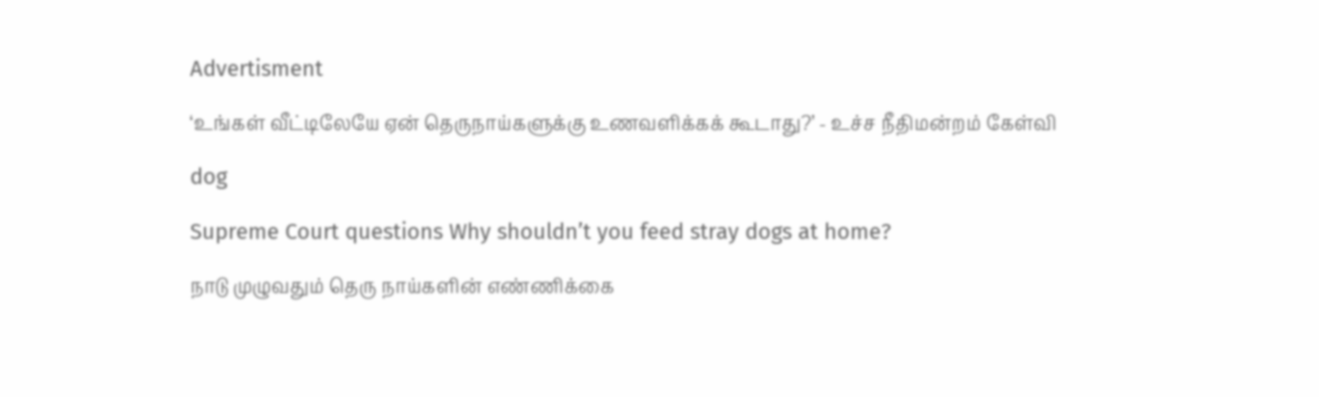Advertisment

‘உங்கள் வீட்டிலேயே ஏன் தெருநாய்களுக்கு உணவளிக்கக் கூடாது?’ - உச்ச நீதிமன்றம் கேள்வி

dog

Supreme Court questions Why shouldn’t you feed stray dogs at home?

நாடு முழுவதும் தெரு நாய்களின் எண்ணிக்கை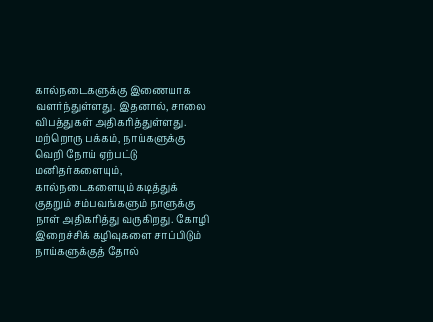கால்நடைகளுக்கு இணையாக வளர்ந்துள்ளது. இதனால், சாலை விபத்துகள் அதிகரித்துள்ளது. மற்றொரு பக்கம், நாய்களுக்கு வெறி நோய் ஏற்பட்டு மனிதர்களையும், கால்நடைகளையும் கடித்துக் குதறும் சம்பவங்களும் நாளுக்கு நாள் அதிகரித்து வருகிறது. கோழி இறைச்சிக் கழிவுகளை சாப்பிடும் நாய்களுக்குத் தோல்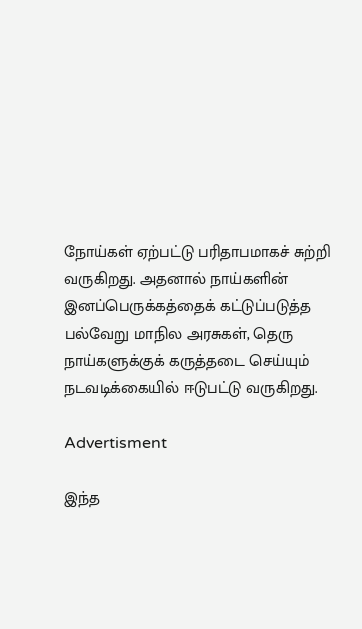நோய்கள் ஏற்பட்டு பரிதாபமாகச் சுற்றி வருகிறது. அதனால் நாய்களின் இனப்பெருக்கத்தைக் கட்டுப்படுத்த பல்வேறு மாநில அரசுகள், தெரு நாய்களுக்குக் கருத்தடை செய்யும் நடவடிக்கையில் ஈடுபட்டு வருகிறது.

Advertisment

இந்த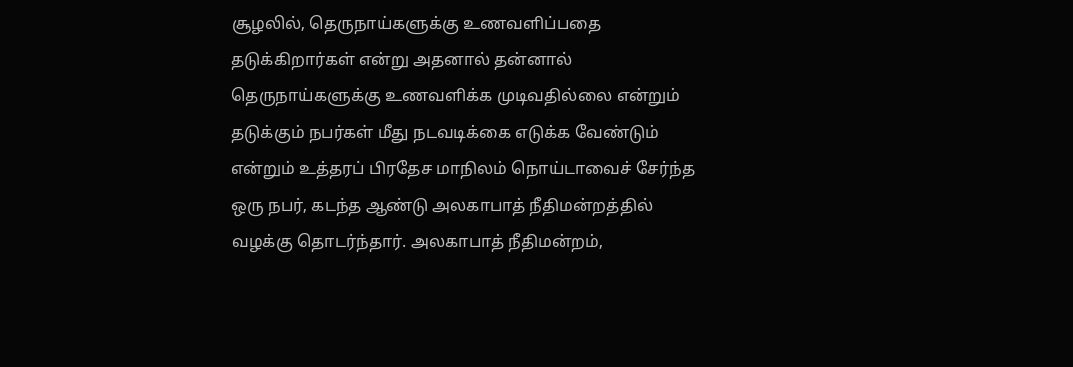சூழலில், தெருநாய்களுக்கு உணவளிப்பதை தடுக்கிறார்கள் என்று அதனால் தன்னால் தெருநாய்களுக்கு உணவளிக்க முடிவதில்லை என்றும் தடுக்கும் நபர்கள் மீது நடவடிக்கை எடுக்க வேண்டும் என்றும் உத்தரப் பிரதேச மாநிலம் நொய்டாவைச் சேர்ந்த ஒரு நபர், கடந்த ஆண்டு அலகாபாத் நீதிமன்றத்தில் வழக்கு தொடர்ந்தார். அலகாபாத் நீதிமன்றம்,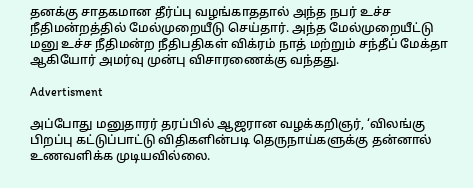தனக்கு சாதகமான தீர்ப்பு வழங்காததால் அந்த நபர் உச்ச நீதிமன்றத்தில் மேல்முறையீடு செய்தார். அந்த மேல்முறையீட்டு மனு உச்ச நீதிமன்ற நீதிபதிகள் விக்ரம் நாத் மற்றும் சந்தீப் மேக்தா ஆகியோர் அமர்வு முன்பு விசாரணைக்கு வந்தது.

Advertisment

அப்போது மனுதாரர் தரப்பில் ஆஜரான வழக்கறிஞர், ‘விலங்கு பிறப்பு கட்டுப்பாட்டு விதிகளின்படி தெருநாய்களுக்கு தன்னால் உணவளிக்க முடியவில்லை.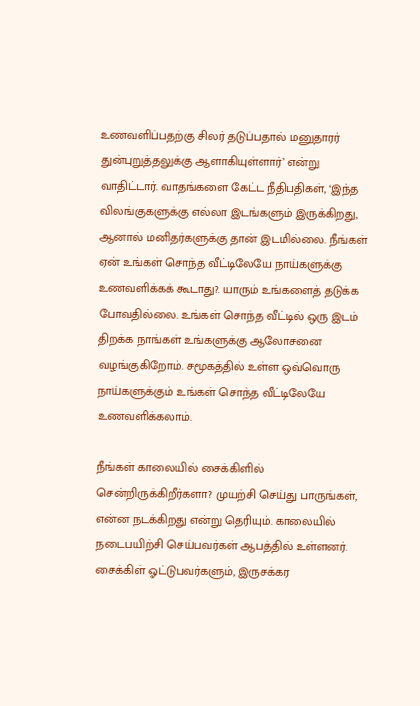உணவளிப்பதற்கு சிலர் தடுப்பதால் மனுதாரர் துன்புறுத்தலுக்கு ஆளாகியுள்ளார்’ என்று வாதிட்டார். வாதங்களை கேட்ட நீதிபதிகள், ‘இந்த விலங்குகளுக்கு எல்லா இடங்களும் இருக்கிறது, ஆனால் மனிதர்களுக்கு தான் இடமில்லை. நீங்கள் ஏன் உங்கள் சொந்த வீட்டிலேயே நாய்களுக்கு உணவளிக்கக் கூடாது?. யாரும் உங்களைத் தடுக்க போவதில்லை. உங்கள் சொந்த வீட்டில் ஒரு இடம் திறக்க நாங்கள் உங்களுக்கு ஆலோசனை வழங்குகிறோம். சமூகத்தில் உள்ள ஒவ்வொரு நாய்களுக்கும் உங்கள் சொந்த வீட்டிலேயே உணவளிக்கலாம்.

நீங்கள் காலையில் சைக்கிளில் சென்றிருக்கிறீர்களா? முயற்சி செய்து பாருங்கள், என்ன நடக்கிறது என்று தெரியும். காலையில் நடைபயிற்சி செய்பவர்கள் ஆபத்தில் உள்ளனர். சைக்கிள் ஓட்டுபவர்களும், இருசக்கர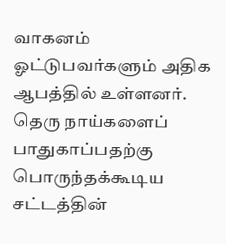வாகனம் ஓட்டுபவர்களும் அதிக ஆபத்தில் உள்ளனர். தெரு நாய்களைப் பாதுகாப்பதற்கு பொருந்தக்கூடிய சட்டத்தின்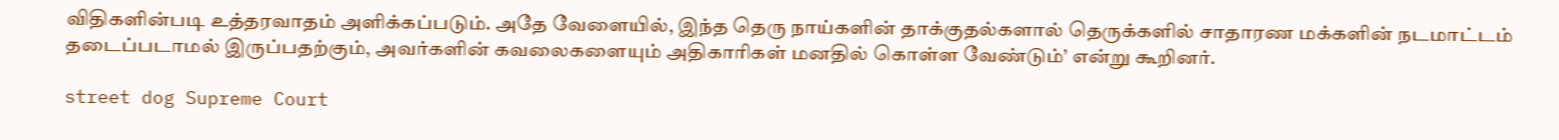விதிகளின்படி உத்தரவாதம் அளிக்கப்படும். அதே வேளையில், இந்த தெரு நாய்களின் தாக்குதல்களால் தெருக்களில் சாதாரண மக்களின் நடமாட்டம் தடைப்படாமல் இருப்பதற்கும், அவர்களின் கவலைகளையும் அதிகாரிகள் மனதில் கொள்ள வேண்டும்’ என்று கூறினர்.

street dog Supreme Court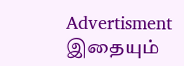Advertisment
இதையும்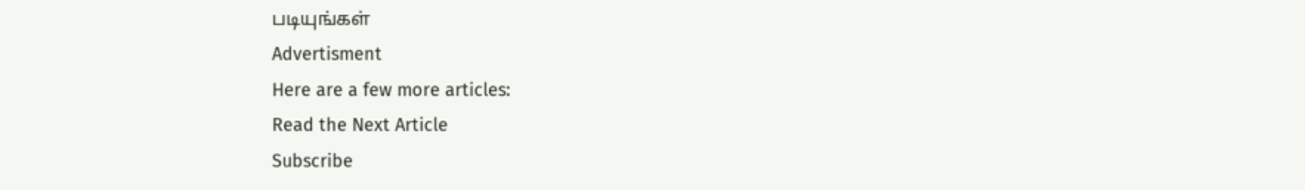படியுங்கள்
Advertisment
Here are a few more articles:
Read the Next Article
Subscribe